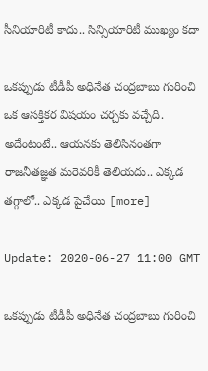సీనియారిటీ కాదు.. సిన్సియారిటీ ముఖ్యం కదా

ఒక‌ప్పుడు టీడీపీ అధినేత చంద్రబాబు గురించి ఒక ఆస‌క్తిక‌ర విష‌యం చ‌ర్చకు వ‌చ్చేది. అదేంటంటే.. ఆయ‌న‌కు తెలిసినంత‌గా రాజనీత‌జ్ఞత మ‌రెవ‌రికీ తెలియ‌దు.. ఎక్కడ త‌గ్గాలో.. ఎక్కడ పైచేయి [more]

Update: 2020-06-27 11:00 GMT

ఒక‌ప్పుడు టీడీపీ అధినేత చంద్రబాబు గురించి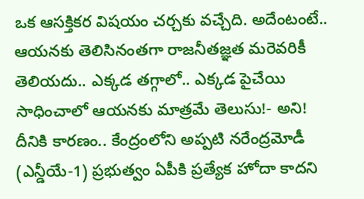ఒక ఆస‌క్తిక‌ర విష‌యం చ‌ర్చకు వ‌చ్చేది. అదేంటంటే.. ఆయ‌న‌కు తెలిసినంత‌గా రాజనీత‌జ్ఞత మ‌రెవ‌రికీ తెలియ‌దు.. ఎక్కడ త‌గ్గాలో.. ఎక్కడ పైచేయి సాధించాలో ఆయ‌న‌కు మాత్రమే తెలుసు!- అని! దీనికి కార‌ణం.. కేంద్రంలోని అప్పటి న‌రేంద్రమోడీ (ఎన్డీయే-1) ప్రభుత్వం ఏపీకి ప్రత్యేక హోదా కాద‌ని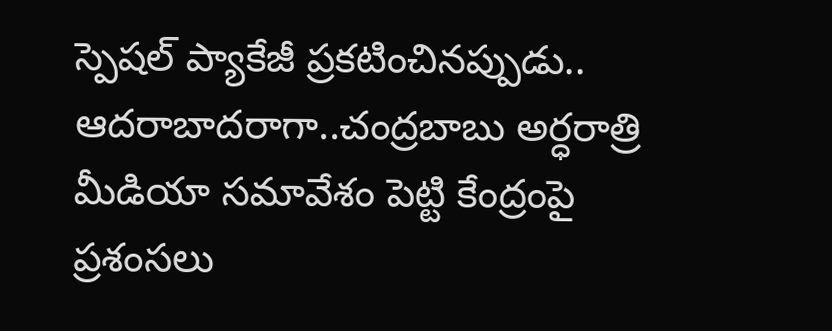స్పెష‌ల్ ప్యాకేజీ ప్రక‌టించిన‌ప్పుడు.. ఆద‌రాబాద‌రాగా..చంద్రబాబు అర్ధరాత్రి మీడియా స‌మావేశం పెట్టి కేంద్రంపై ప్రశంస‌లు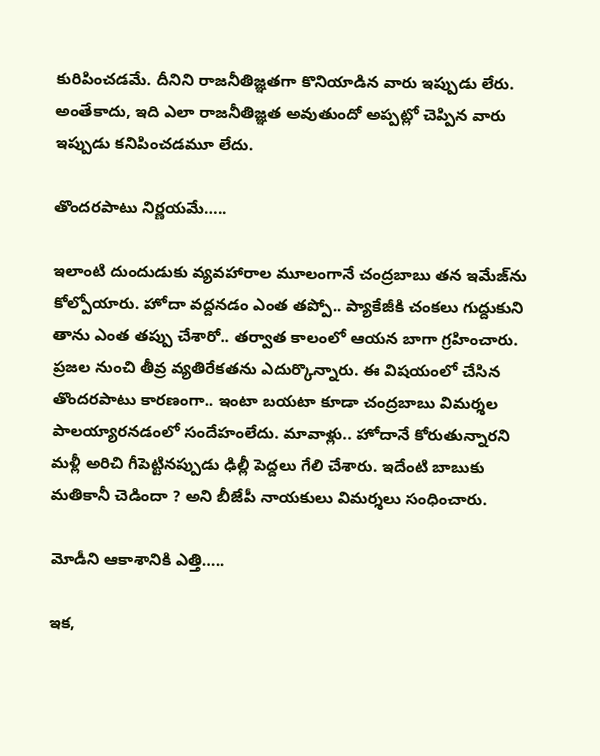కురిపించ‌డ‌మే. దీనిని రాజ‌నీతిజ్ఞత‌గా కొనియాడిన వారు ఇప్పుడు లేరు. అంతేకాదు, ఇది ఎలా రాజ‌నీతిజ్ఞత అవుతుందో అప్పట్లో చెప్పిన వారు ఇప్పుడు క‌నిపించడ‌మూ లేదు.

తొందరపాటు నిర్ణయమే…..

ఇలాంటి దుందుడుకు వ్యవ‌హారాల మూలంగానే చంద్రబాబు త‌న ఇమేజ్‌ను కోల్పోయారు. హోదా వ‌ద్దన‌డం ఎంత త‌ప్పో.. ప్యాకేజీకి చంక‌లు గుద్దుకుని తాను ఎంత త‌ప్పు చేశారో.. త‌ర్వాత కాలంలో ఆయ‌న బాగా గ్రహించారు. ప్రజ‌ల నుంచి తీవ్ర వ్యతిరేకత‌ను ఎదుర్కొన్నారు. ఈ విష‌యంలో చేసిన తొంద‌ర‌పాటు కార‌ణంగా.. ఇంటా బ‌య‌టా కూడా చంద్రబాబు విమ‌ర్శల పాల‌య్యార‌న‌డంలో సందేహంలేదు. మావాళ్లు.. హోదానే కోరుతున్నార‌ని మ‌ళ్లీ అరిచి గీపెట్టిన‌ప్పుడు ఢిల్లీ పెద్దలు గేలి చేశారు. ఇదేంటి బాబుకు మ‌తికానీ చెడిందా ? అని బీజేపీ నాయ‌కులు విమ‌ర్శలు సంధించారు.

మోడీని ఆకాశానికి ఎత్తి…..

ఇక‌,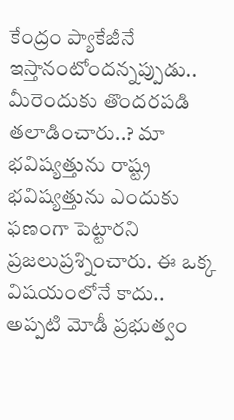కేంద్రం ప్యాకేజీనే ఇస్తానంటోంద‌న్నప్పుడు.. మీరెందుకు తొంద‌ర‌ప‌డి త‌లాడించారు..? మా భ‌విష్యత్తును రాష్ట్ర భవిష్యత్తును ఎందుకు ఫ‌ణంగా పెట్టార‌ని ప్రజ‌లుప్రశ్నించారు. ఈ ఒక్క విష‌యంలోనే కాదు.. అప్పటి మోడీ ప్రభుత్వం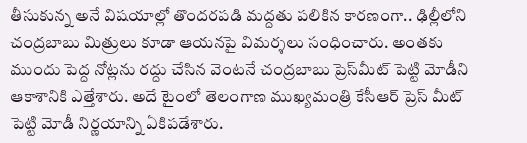తీసుకున్న అనే విష‌యాల్లో తొంద‌ర‌ప‌డి మ‌ద్దతు ప‌లికిన కార‌ణంగా.. ఢిల్లీలోని చంద్రబాబు మిత్రులు కూడా ఆయ‌న‌పై విమ‌ర్శలు సంధించారు. అంత‌కు ముందు పెద్ద నోట్లను ర‌ద్దు చేసిన వెంట‌నే చంద్రబాబు ప్రెస్‌మీట్ పెట్టి మోడీని ఆకాశానికి ఎత్తేశారు. అదే టైంలో తెలంగాణ ముఖ్యమంత్రి కేసీఆర్ ప్రెస్ మీట్ పెట్టి మోడీ నిర్ణయాన్ని ఏకిప‌డేశారు.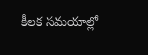కీలక సమయాల్లో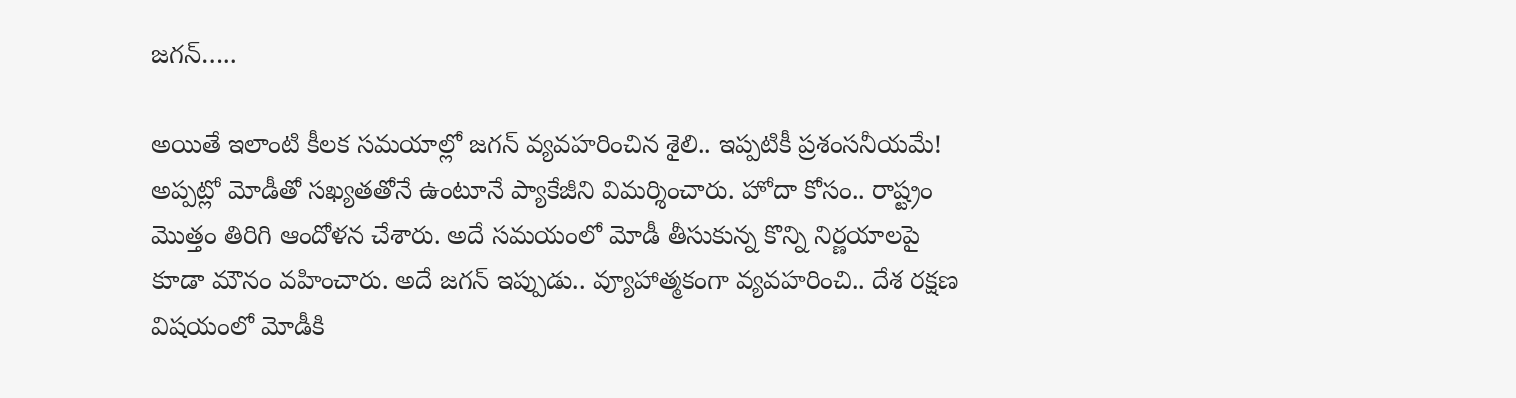జగన్…..

అయితే ఇలాంటి కీల‌క స‌మ‌యాల్లో జ‌గ‌న్ వ్యవ‌హ‌రించిన శైలి.. ఇప్పటికీ ప్రశంస‌నీయ‌మే! అప్పట్లో మోడీతో స‌ఖ్యత‌తోనే ఉంటూనే ప్యాకేజీని విమ‌ర్శించారు. హోదా కోసం.. రాష్ట్రం మొత్తం తిరిగి ఆందోళ‌న చేశారు. అదే స‌మ‌యంలో మోడీ తీసుకున్న కొన్ని నిర్ణయాల‌పై కూడా మౌనం వ‌హించారు. అదే జ‌గ‌న్ ఇప్పుడు.. వ్యూహాత్మకంగా వ్యవ‌హ‌రించి.. దేశ ర‌క్షణ విష‌యంలో మోడీకి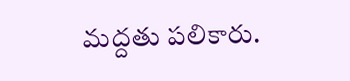మ‌ద్దతు ప‌లికారు.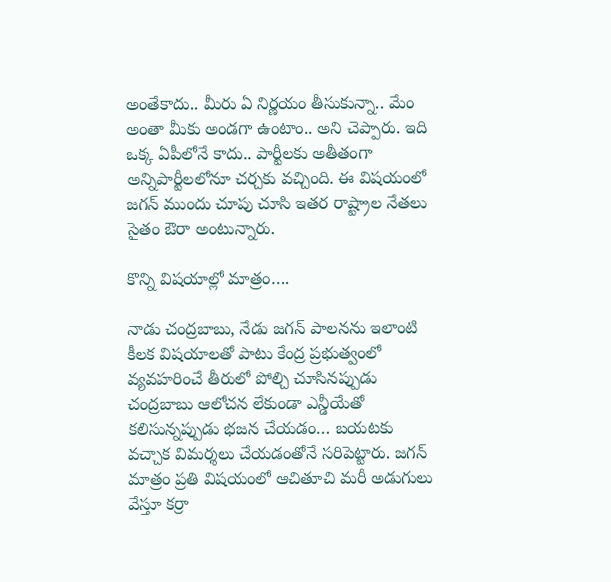అంతేకాదు.. మీరు ఏ నిర్ణయం తీసుకున్నా.. మేం అంతా మీకు అండ‌గా ఉంటాం.. అని చెప్పారు. ఇది ఒక్క ఏపీలోనే కాదు.. పార్టీల‌కు అతీతంగా అన్నిపార్టీల‌లోనూ చ‌ర్చకు వ‌చ్చింది. ఈ విష‌యంలో జ‌గ‌న్ ముందు చూపు చూసి ఇత‌ర రాష్ట్రాల నేత‌లు సైతం ఔరా అంటున్నారు.

కొన్ని విషయాల్లో మాత్రం….

నాడు చంద్రబాబు, నేడు జ‌గ‌న్ పాల‌న‌ను ఇలాంటి కీల‌క విష‌యాల‌తో పాటు కేంద్ర ప్రభుత్వంలో వ్యవ‌హ‌రించే తీరులో పోల్చి చూసిన‌ప్పుడు చంద్రబాబు ఆలోచ‌న లేకుండా ఎన్డీయేతో క‌లిసున్నప్పుడు భ‌జ‌న చేయ‌డం… బ‌య‌ట‌కు వ‌చ్చాక విమ‌ర్శలు చేయ‌డంతోనే స‌రిపెట్టారు. జ‌గ‌న్ మాత్రం ప్రతి విష‌యంలో ఆచితూచి మ‌రీ అడుగులు వేస్తూ క‌ర్రా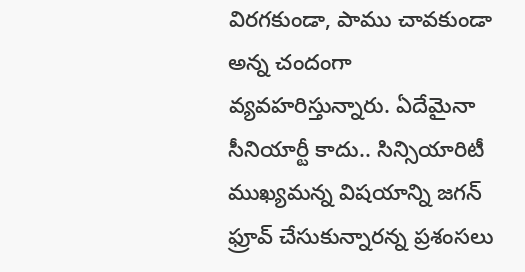విర‌గ‌కుండా, పాము చావ‌కుండా అన్న చందంగా వ్యవ‌హ‌రిస్తున్నారు. ఏదేమైనా సీనియార్టీ కాదు.. సిన్సియారిటీ ముఖ్యమన్న విష‌యాన్ని జ‌గ‌న్ ఫ్రూవ్ చేసుకున్నార‌న్న ప్రశంస‌లు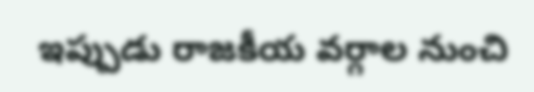ఇప్పుడు రాజ‌కీయ వ‌ర్గాల నుంచి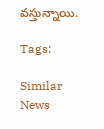వ‌స్తున్నాయి.

Tags:

Similar News